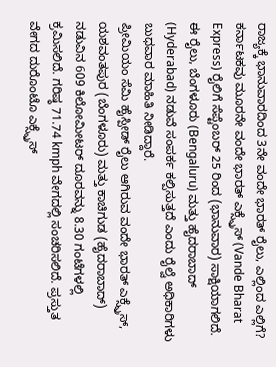ರಾಜ್ಯಕ್ಕೆ ಭಾನುವಾರದಿಂದ 3ನೇ ವಂದೇ ಭಾರತ್ ರೈಲು, ಎಲ್ಲಿಂದ ಎಲ್ಲಿಗೆ?
ಕರ್ನಾಟಕವು ಮೂರನೇ ವಂದೇ ಭಾರತ್ ಎಕ್ಸ್ಪ್ರೆಸ್ (Vande Bharat Express) ರೈಲಿಗೆ ಸೆಪ್ಟೆಂಬರ್ 25 ರಿಂದ (ಭಾನುವಾರ) ಸಾಕ್ಷಿಯಾಗಲಿದೆ. ಈ ರೈಲು, ಬೆಂಗಳೂರು (Bengaluru) ಮತ್ತು ಹೈದರಾಬಾದ್ (Hyderabad) ನಡುವೆ ಸಂಪರ್ಕ ಕಲ್ಪಿಸುತ್ತದೆ ಎಂದು ರೈಲ್ವೆ ಅಧಿಕಾರಿಗಳು ಬುಧವಾರ ಮಾಹಿತಿ ನೀಡಿದ್ದಾರೆ.
ಪ್ರೀಮಿಯಂ ಸೆಮಿ ಹೈಸ್ಪೀಡ್ ರೈಲು ಆಗಿರುವ ವಂದೇ ಭಾರತ್ ಎಕ್ಸ್ಪ್ರೆಸ್, ಯಶವಂತಪುರ (ಬೆಂಗಳೂರು) ಮತ್ತು ಕಾಚಿಗುಡ (ಹೈದರಾಬಾದ್) ನಡುವಿನ 609 ಕಿಲೋಮೀಟರ್ ದೂರವನ್ನು 8.30 ಗಂಟೆಗಳಲ್ಲಿ ಕ್ರಮಿಸಲಿದೆ. ಗರಿಷ್ಠ 71.74 kmph ವೇಗದಲ್ಲಿ ಸಂಚರಿಸಲಿದೆ. ಪ್ರಸ್ತುತ ವೇಗದ ದುರೊಂಟೊ ಎಕ್ಸ್ಪ್ರೆಸ್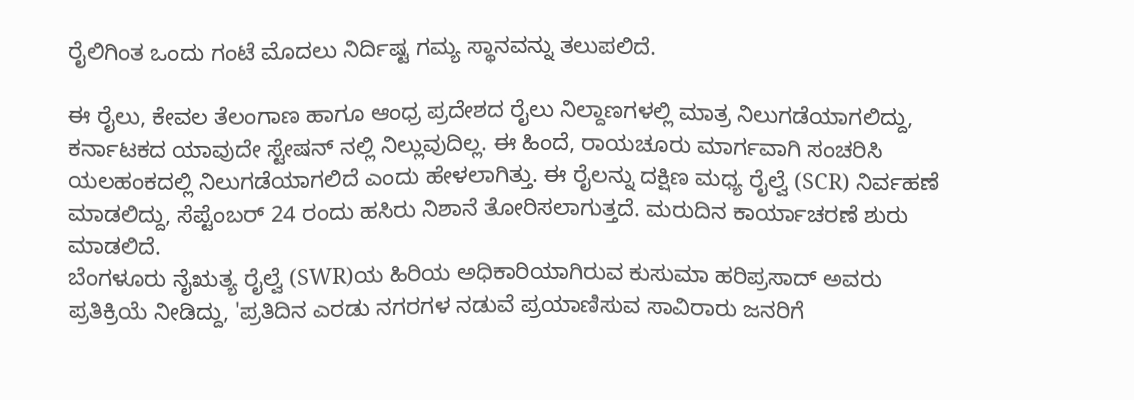ರೈಲಿಗಿಂತ ಒಂದು ಗಂಟೆ ಮೊದಲು ನಿರ್ದಿಷ್ಟ ಗಮ್ಯ ಸ್ಥಾನವನ್ನು ತಲುಪಲಿದೆ.

ಈ ರೈಲು, ಕೇವಲ ತೆಲಂಗಾಣ ಹಾಗೂ ಆಂಧ್ರ ಪ್ರದೇಶದ ರೈಲು ನಿಲ್ದಾಣಗಳಲ್ಲಿ ಮಾತ್ರ ನಿಲುಗಡೆಯಾಗಲಿದ್ದು, ಕರ್ನಾಟಕದ ಯಾವುದೇ ಸ್ಟೇಷನ್ ನಲ್ಲಿ ನಿಲ್ಲುವುದಿಲ್ಲ. ಈ ಹಿಂದೆ, ರಾಯಚೂರು ಮಾರ್ಗವಾಗಿ ಸಂಚರಿಸಿ ಯಲಹಂಕದಲ್ಲಿ ನಿಲುಗಡೆಯಾಗಲಿದೆ ಎಂದು ಹೇಳಲಾಗಿತ್ತು. ಈ ರೈಲನ್ನು ದಕ್ಷಿಣ ಮಧ್ಯ ರೈಲ್ವೆ (SCR) ನಿರ್ವಹಣೆ ಮಾಡಲಿದ್ದು, ಸೆಪ್ಟೆಂಬರ್ 24 ರಂದು ಹಸಿರು ನಿಶಾನೆ ತೋರಿಸಲಾಗುತ್ತದೆ. ಮರುದಿನ ಕಾರ್ಯಾಚರಣೆ ಶುರು ಮಾಡಲಿದೆ.
ಬೆಂಗಳೂರು ನೈಋತ್ಯ ರೈಲ್ವೆ (SWR)ಯ ಹಿರಿಯ ಅಧಿಕಾರಿಯಾಗಿರುವ ಕುಸುಮಾ ಹರಿಪ್ರಸಾದ್ ಅವರು ಪ್ರತಿಕ್ರಿಯೆ ನೀಡಿದ್ದು, 'ಪ್ರತಿದಿನ ಎರಡು ನಗರಗಳ ನಡುವೆ ಪ್ರಯಾಣಿಸುವ ಸಾವಿರಾರು ಜನರಿಗೆ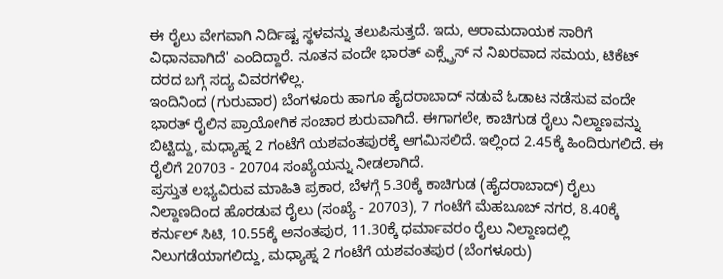ಈ ರೈಲು ವೇಗವಾಗಿ ನಿರ್ದಿಷ್ಟ ಸ್ಥಳವನ್ನು ತಲುಪಿಸುತ್ತದೆ. ಇದು, ಆರಾಮದಾಯಕ ಸಾರಿಗೆ ವಿಧಾನವಾಗಿದೆ' ಎಂದಿದ್ದಾರೆ. ನೂತನ ವಂದೇ ಭಾರತ್ ಎಕ್ಸ್ಪ್ರೆಸ್ ನ ನಿಖರವಾದ ಸಮಯ, ಟಿಕೆಟ್ ದರದ ಬಗ್ಗೆ ಸದ್ಯ ವಿವರಗಳಿಲ್ಲ.
ಇಂದಿನಿಂದ (ಗುರುವಾರ) ಬೆಂಗಳೂರು ಹಾಗೂ ಹೈದರಾಬಾದ್ ನಡುವೆ ಓಡಾಟ ನಡೆಸುವ ವಂದೇ ಭಾರತ್ ರೈಲಿನ ಪ್ರಾಯೋಗಿಕ ಸಂಚಾರ ಶುರುವಾಗಿದೆ. ಈಗಾಗಲೇ, ಕಾಚಿಗುಡ ರೈಲು ನಿಲ್ದಾಣವನ್ನು ಬಿಟ್ಟಿದ್ದು, ಮಧ್ಯಾಹ್ನ 2 ಗಂಟೆಗೆ ಯಶವಂತಪುರಕ್ಕೆ ಆಗಮಿಸಲಿದೆ. ಇಲ್ಲಿಂದ 2.45ಕ್ಕೆ ಹಿಂದಿರುಗಲಿದೆ. ಈ ರೈಲಿಗೆ 20703 - 20704 ಸಂಖ್ಯೆಯನ್ನು ನೀಡಲಾಗಿದೆ.
ಪ್ರಸ್ತುತ ಲಭ್ಯವಿರುವ ಮಾಹಿತಿ ಪ್ರಕಾರ, ಬೆಳಗ್ಗೆ 5.30ಕ್ಕೆ ಕಾಚಿಗುಡ (ಹೈದರಾಬಾದ್) ರೈಲು ನಿಲ್ದಾಣದಿಂದ ಹೊರಡುವ ರೈಲು (ಸಂಖ್ಯೆ - 20703), 7 ಗಂಟೆಗೆ ಮೆಹಬೂಬ್ ನಗರ, 8.40ಕ್ಕೆ ಕರ್ನುಲ್ ಸಿಟಿ, 10.55ಕ್ಕೆ ಅನಂತಪುರ, 11.30ಕ್ಕೆ ಧರ್ಮಾವರಂ ರೈಲು ನಿಲ್ದಾಣದಲ್ಲಿ ನಿಲುಗಡೆಯಾಗಲಿದ್ದು, ಮಧ್ಯಾಹ್ನ 2 ಗಂಟೆಗೆ ಯಶವಂತಪುರ (ಬೆಂಗಳೂರು)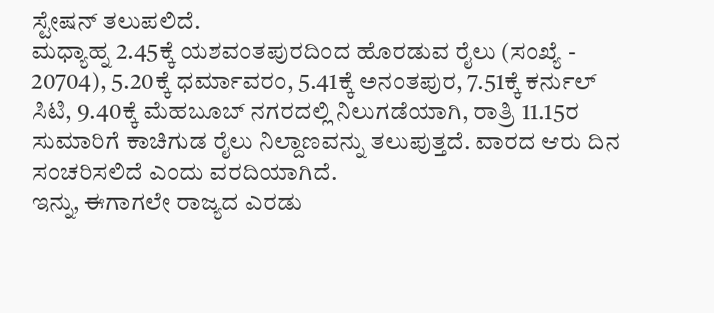ಸ್ಟೇಷನ್ ತಲುಪಲಿದೆ.
ಮಧ್ಯಾಹ್ನ 2.45ಕ್ಕೆ ಯಶವಂತಪುರದಿಂದ ಹೊರಡುವ ರೈಲು (ಸಂಖ್ಯೆ - 20704), 5.20ಕ್ಕೆ ಧರ್ಮಾವರಂ, 5.41ಕ್ಕೆ ಅನಂತಪುರ, 7.51ಕ್ಕೆ ಕರ್ನುಲ್ ಸಿಟಿ, 9.40ಕ್ಕೆ ಮೆಹಬೂಬ್ ನಗರದಲ್ಲಿ ನಿಲುಗಡೆಯಾಗಿ, ರಾತ್ರಿ 11.15ರ ಸುಮಾರಿಗೆ ಕಾಚಿಗುಡ ರೈಲು ನಿಲ್ದಾಣವನ್ನು ತಲುಪುತ್ತದೆ. ವಾರದ ಆರು ದಿನ ಸಂಚರಿಸಲಿದೆ ಎಂದು ವರದಿಯಾಗಿದೆ.
ಇನ್ನು, ಈಗಾಗಲೇ ರಾಜ್ಯದ ಎರಡು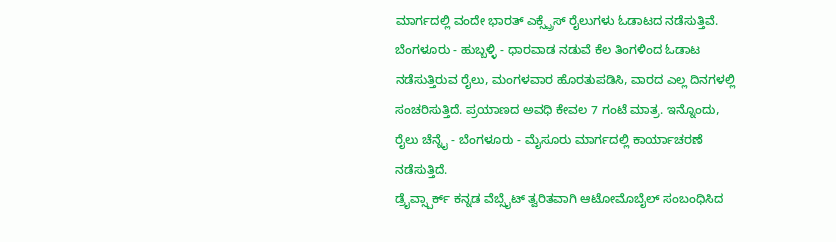ಮಾರ್ಗದಲ್ಲಿ ವಂದೇ ಭಾರತ್ ಎಕ್ಸ್ಪ್ರೆಸ್ ರೈಲುಗಳು ಓಡಾಟದ ನಡೆಸುತ್ತಿವೆ. ಬೆಂಗಳೂರು - ಹುಬ್ಬಳ್ಳಿ - ಧಾರವಾಡ ನಡುವೆ ಕೆಲ ತಿಂಗಳಿಂದ ಓಡಾಟ ನಡೆಸುತ್ತಿರುವ ರೈಲು, ಮಂಗಳವಾರ ಹೊರತುಪಡಿಸಿ, ವಾರದ ಎಲ್ಲ ದಿನಗಳಲ್ಲಿ ಸಂಚರಿಸುತ್ತಿದೆ. ಪ್ರಯಾಣದ ಅವಧಿ ಕೇವಲ 7 ಗಂಟೆ ಮಾತ್ರ. ಇನ್ನೊಂದು, ರೈಲು ಚೆನ್ನೈ - ಬೆಂಗಳೂರು - ಮೈಸೂರು ಮಾರ್ಗದಲ್ಲಿ ಕಾರ್ಯಾಚರಣೆ ನಡೆಸುತ್ತಿದೆ.
ಡ್ರೈವ್ಸ್ಪಾರ್ಕ್ ಕನ್ನಡ ವೆಬ್ಸೈಟ್ ತ್ವರಿತವಾಗಿ ಆಟೋಮೊಬೈಲ್ ಸಂಬಂಧಿಸಿದ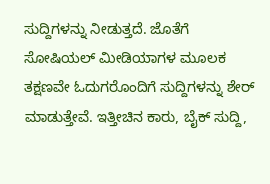ಸುದ್ದಿಗಳನ್ನು ನೀಡುತ್ತದೆ. ಜೊತೆಗೆ ಸೋಷಿಯಲ್ ಮೀಡಿಯಾಗಳ ಮೂಲಕ ತಕ್ಷಣವೇ ಓದುಗರೊಂದಿಗೆ ಸುದ್ದಿಗಳನ್ನು ಶೇರ್ ಮಾಡುತ್ತೇವೆ. ಇತ್ತೀಚಿನ ಕಾರು, ಬೈಕ್ ಸುದ್ದಿ,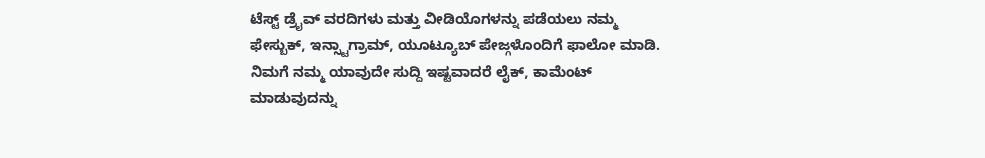ಟೆಸ್ಟ್ ಡ್ರೈವ್ ವರದಿಗಳು ಮತ್ತು ವೀಡಿಯೊಗಳನ್ನು ಪಡೆಯಲು ನಮ್ಮ ಫೇಸ್ಬುಕ್, ಇನ್ಸ್ಟಾಗ್ರಾಮ್, ಯೂಟ್ಯೂಬ್ ಪೇಜ್ಗಳೊಂದಿಗೆ ಫಾಲೋ ಮಾಡಿ. ನಿಮಗೆ ನಮ್ಮ ಯಾವುದೇ ಸುದ್ದಿ ಇಷ್ಟವಾದರೆ ಲೈಕ್, ಕಾಮೆಂಟ್ ಮಾಡುವುದನ್ನು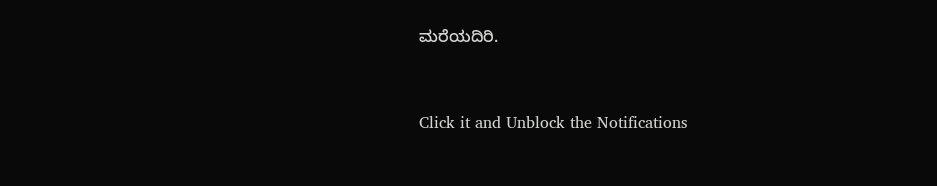ಮರೆಯದಿರಿ.


Click it and Unblock the Notifications